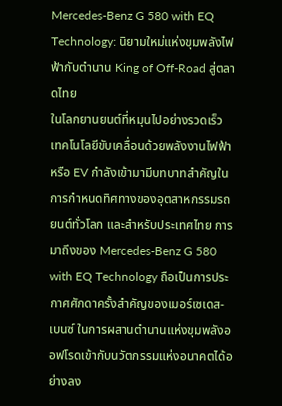Mercedes-Benz G 580 with EQ Technology: นิยามใหม่แห่งขุมพลังไฟฟ้ากับตำนาน King of Off-Road สู่ตลาดไทย
ในโลกยานยนต์ที่หมุนไปอย่างรวดเร็ว เทคโนโลยีขับเคลื่อนด้วยพลังงานไฟฟ้า หรือ EV กำลังเข้ามามีบทบาทสำคัญในการกำหนดทิศทางของอุตสาหกรรมรถยนต์ทั่วโลก และสำหรับประเทศไทย การมาถึงของ Mercedes-Benz G 580 with EQ Technology ถือเป็นการประกาศศักดาครั้งสำคัญของเมอร์เซเดส-เบนซ์ ในการผสานตำนานแห่งขุมพลังออฟโรดเข้ากับนวัตกรรมแห่งอนาคตได้อย่างลง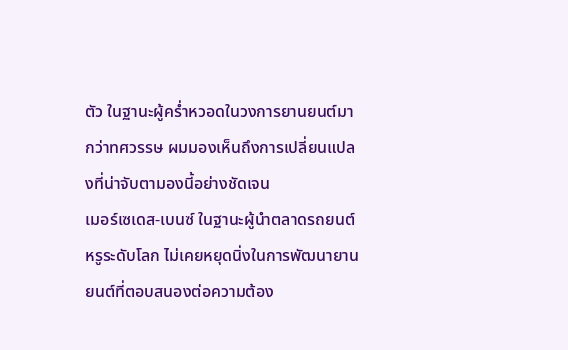ตัว ในฐานะผู้คร่ำหวอดในวงการยานยนต์มากว่าทศวรรษ ผมมองเห็นถึงการเปลี่ยนแปลงที่น่าจับตามองนี้อย่างชัดเจน
เมอร์เซเดส-เบนซ์ ในฐานะผู้นำตลาดรถยนต์หรูระดับโลก ไม่เคยหยุดนิ่งในการพัฒนายานยนต์ที่ตอบสนองต่อความต้อง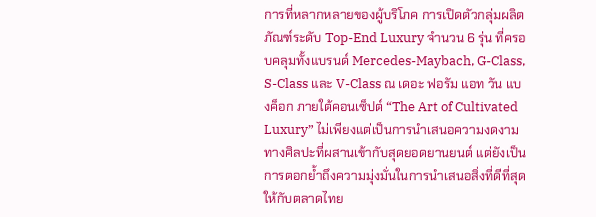การที่หลากหลายของผู้บริโภค การเปิดตัวกลุ่มผลิตภัณฑ์ระดับ Top-End Luxury จำนวน 6 รุ่น ที่ครอบคลุมทั้งแบรนด์ Mercedes-Maybach, G-Class, S-Class และ V-Class ณ เดอะ ฟอรัม แอท วัน แบงค็อก ภายใต้คอนเซ็ปต์ “The Art of Cultivated Luxury” ไม่เพียงแต่เป็นการนำเสนอความงดงามทางศิลปะที่ผสานเข้ากับสุดยอดยานยนต์ แต่ยังเป็นการตอกย้ำถึงความมุ่งมั่นในการนำเสนอสิ่งที่ดีที่สุดให้กับตลาดไทย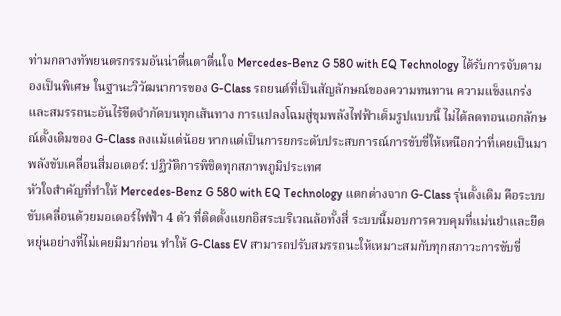ท่ามกลางทัพยนตรกรรมอันน่าตื่นตาตื่นใจ Mercedes-Benz G 580 with EQ Technology ได้รับการจับตามองเป็นพิเศษ ในฐานะวิวัฒนาการของ G-Class รถยนต์ที่เป็นสัญลักษณ์ของความทนทาน ความแข็งแกร่ง และสมรรถนะอันไร้ขีดจำกัดบนทุกเส้นทาง การแปลงโฉมสู่ขุมพลังไฟฟ้าเต็มรูปแบบนี้ ไม่ได้ลดทอนเอกลักษณ์ดั้งเดิมของ G-Class ลงแม้แต่น้อย หากแต่เป็นการยกระดับประสบการณ์การขับขี่ให้เหนือกว่าที่เคยเป็นมา
พลังขับเคลื่อนสี่มอเตอร์: ปฏิวัติการพิชิตทุกสภาพภูมิประเทศ
หัวใจสำคัญที่ทำให้ Mercedes-Benz G 580 with EQ Technology แตกต่างจาก G-Class รุ่นดั้งเดิม คือระบบขับเคลื่อนด้วยมอเตอร์ไฟฟ้า 4 ตัว ที่ติดตั้งแยกอิสระบริเวณล้อทั้งสี่ ระบบนี้มอบการควบคุมที่แม่นยำและยืดหยุ่นอย่างที่ไม่เคยมีมาก่อน ทำให้ G-Class EV สามารถปรับสมรรถนะให้เหมาะสมกับทุกสภาวะการขับขี่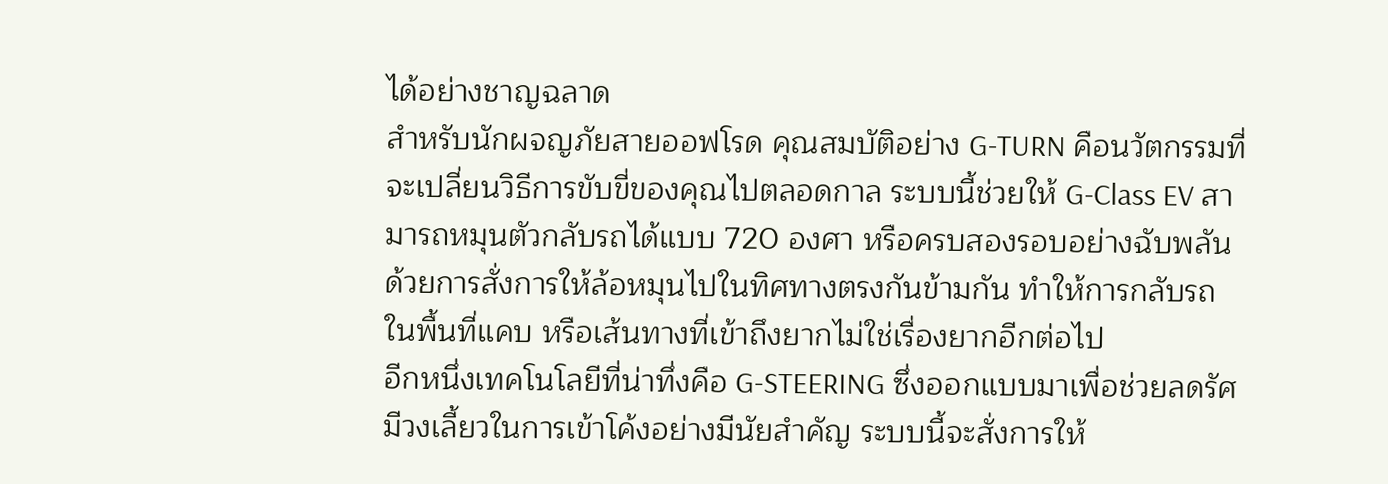ได้อย่างชาญฉลาด
สำหรับนักผจญภัยสายออฟโรด คุณสมบัติอย่าง G-TURN คือนวัตกรรมที่จะเปลี่ยนวิธีการขับขี่ของคุณไปตลอดกาล ระบบนี้ช่วยให้ G-Class EV สามารถหมุนตัวกลับรถได้แบบ 720 องศา หรือครบสองรอบอย่างฉับพลัน ด้วยการสั่งการให้ล้อหมุนไปในทิศทางตรงกันข้ามกัน ทำให้การกลับรถในพื้นที่แคบ หรือเส้นทางที่เข้าถึงยากไม่ใช่เรื่องยากอีกต่อไป
อีกหนึ่งเทคโนโลยีที่น่าทึ่งคือ G-STEERING ซึ่งออกแบบมาเพื่อช่วยลดรัศมีวงเลี้ยวในการเข้าโค้งอย่างมีนัยสำคัญ ระบบนี้จะสั่งการให้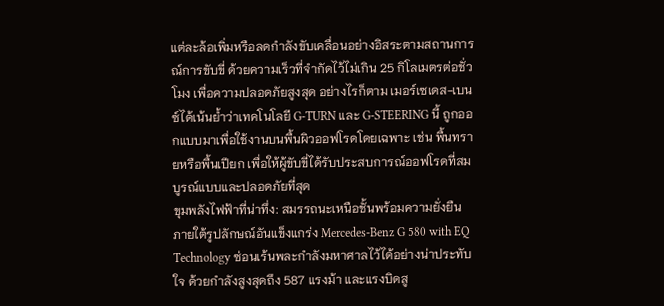แต่ละล้อเพิ่มหรือลดกำลังขับเคลื่อนอย่างอิสระตามสถานการณ์การขับขี่ ด้วยความเร็วที่จำกัดไว้ไม่เกิน 25 กิโลเมตรต่อชั่วโมง เพื่อความปลอดภัยสูงสุด อย่างไรก็ตาม เมอร์เซเดส-เบนซ์ได้เน้นย้ำว่าเทคโนโลยี G-TURN และ G-STEERING นี้ ถูกออกแบบมาเพื่อใช้งานบนพื้นผิวออฟโรดโดยเฉพาะ เช่น พื้นทรายหรือพื้นเปียก เพื่อให้ผู้ขับขี่ได้รับประสบการณ์ออฟโรดที่สมบูรณ์แบบและปลอดภัยที่สุด
ขุมพลังไฟฟ้าที่น่าทึ่ง: สมรรถนะเหนือชั้นพร้อมความยั่งยืน
ภายใต้รูปลักษณ์อันแข็งแกร่ง Mercedes-Benz G 580 with EQ Technology ซ่อนเร้นพละกำลังมหาศาลไว้ได้อย่างน่าประทับใจ ด้วยกำลังสูงสุดถึง 587 แรงม้า และแรงบิดสู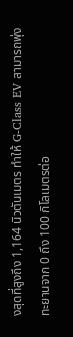งสุดที่สูงถึง 1,164 นิวตันเมตร ทำให้ G-Class EV สามารถพุ่งทะยานจาก 0 ถึง 100 กิโลเมตรต่อ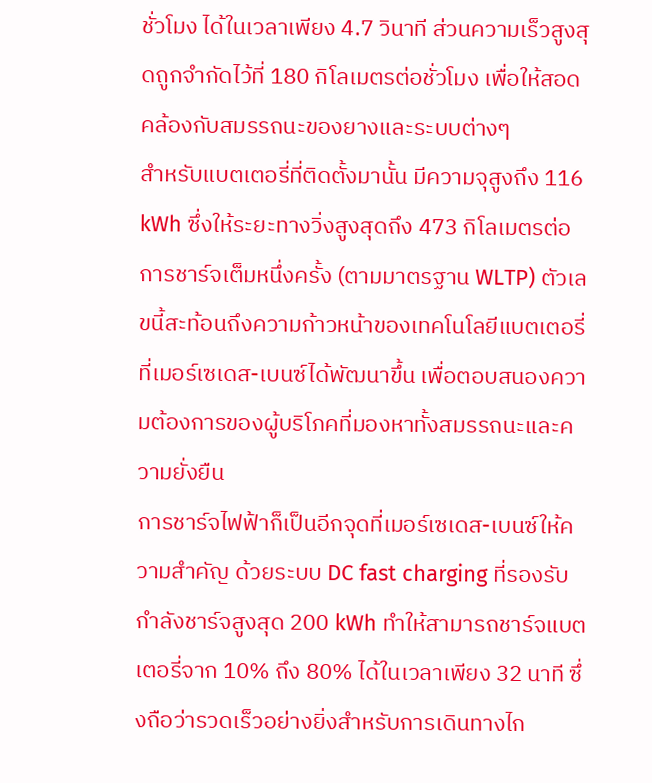ชั่วโมง ได้ในเวลาเพียง 4.7 วินาที ส่วนความเร็วสูงสุดถูกจำกัดไว้ที่ 180 กิโลเมตรต่อชั่วโมง เพื่อให้สอดคล้องกับสมรรถนะของยางและระบบต่างๆ
สำหรับแบตเตอรี่ที่ติดตั้งมานั้น มีความจุสูงถึง 116 kWh ซึ่งให้ระยะทางวิ่งสูงสุดถึง 473 กิโลเมตรต่อการชาร์จเต็มหนึ่งครั้ง (ตามมาตรฐาน WLTP) ตัวเลขนี้สะท้อนถึงความก้าวหน้าของเทคโนโลยีแบตเตอรี่ที่เมอร์เซเดส-เบนซ์ได้พัฒนาขึ้น เพื่อตอบสนองความต้องการของผู้บริโภคที่มองหาทั้งสมรรถนะและความยั่งยืน
การชาร์จไฟฟ้าก็เป็นอีกจุดที่เมอร์เซเดส-เบนซ์ให้ความสำคัญ ด้วยระบบ DC fast charging ที่รองรับกำลังชาร์จสูงสุด 200 kWh ทำให้สามารถชาร์จแบตเตอรี่จาก 10% ถึง 80% ได้ในเวลาเพียง 32 นาที ซึ่งถือว่ารวดเร็วอย่างยิ่งสำหรับการเดินทางไก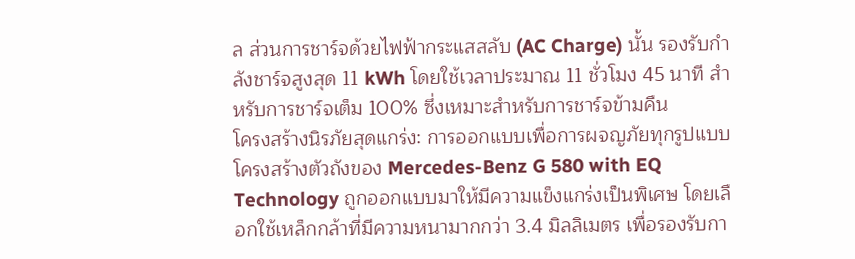ล ส่วนการชาร์จด้วยไฟฟ้ากระแสสลับ (AC Charge) นั้น รองรับกำลังชาร์จสูงสุด 11 kWh โดยใช้เวลาประมาณ 11 ชั่วโมง 45 นาที สำหรับการชาร์จเต็ม 100% ซึ่งเหมาะสำหรับการชาร์จข้ามคืน
โครงสร้างนิรภัยสุดแกร่ง: การออกแบบเพื่อการผจญภัยทุกรูปแบบ
โครงสร้างตัวถังของ Mercedes-Benz G 580 with EQ Technology ถูกออกแบบมาให้มีความแข็งแกร่งเป็นพิเศษ โดยเลือกใช้เหล็กกล้าที่มีความหนามากกว่า 3.4 มิลลิเมตร เพื่อรองรับกา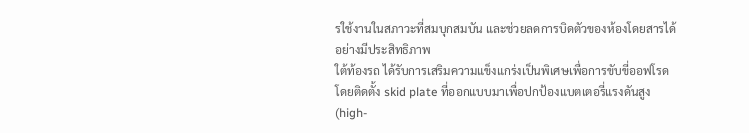รใช้งานในสภาวะที่สมบุกสมบัน และช่วยลดการบิดตัวของห้องโดยสารได้อย่างมีประสิทธิภาพ
ใต้ท้องรถ ได้รับการเสริมความแข็งแกร่งเป็นพิเศษเพื่อการขับขี่ออฟโรด โดยติดตั้ง skid plate ที่ออกแบบมาเพื่อปกป้องแบตเตอรี่แรงดันสูง (high-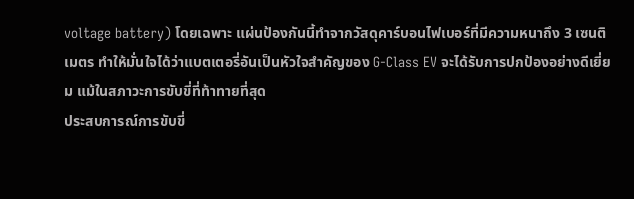voltage battery) โดยเฉพาะ แผ่นป้องกันนี้ทำจากวัสดุคาร์บอนไฟเบอร์ที่มีความหนาถึง 3 เซนติเมตร ทำให้มั่นใจได้ว่าแบตเตอรี่อันเป็นหัวใจสำคัญของ G-Class EV จะได้รับการปกป้องอย่างดีเยี่ยม แม้ในสภาวะการขับขี่ที่ท้าทายที่สุด
ประสบการณ์การขับขี่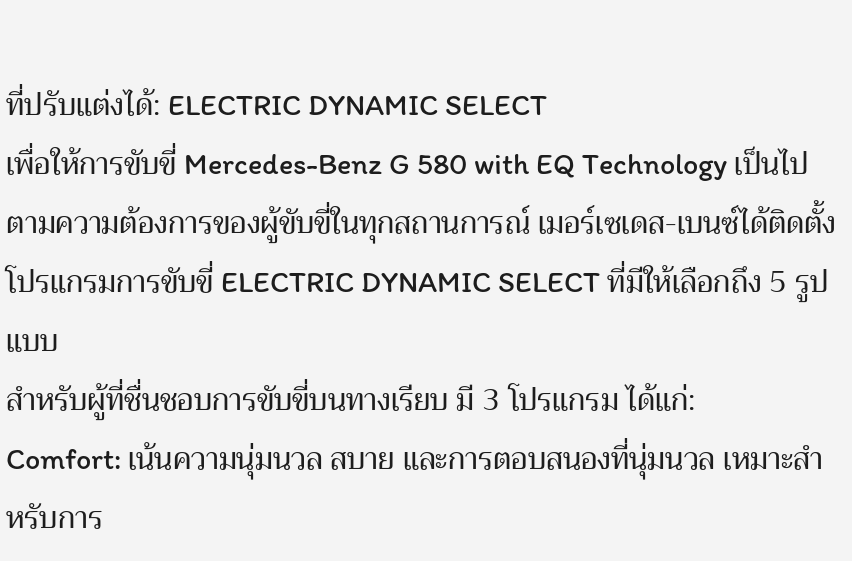ที่ปรับแต่งได้: ELECTRIC DYNAMIC SELECT
เพื่อให้การขับขี่ Mercedes-Benz G 580 with EQ Technology เป็นไปตามความต้องการของผู้ขับขี่ในทุกสถานการณ์ เมอร์เซเดส-เบนซ์ได้ติดตั้งโปรแกรมการขับขี่ ELECTRIC DYNAMIC SELECT ที่มีให้เลือกถึง 5 รูปแบบ
สำหรับผู้ที่ชื่นชอบการขับขี่บนทางเรียบ มี 3 โปรแกรม ได้แก่:
Comfort: เน้นความนุ่มนวล สบาย และการตอบสนองที่นุ่มนวล เหมาะสำหรับการ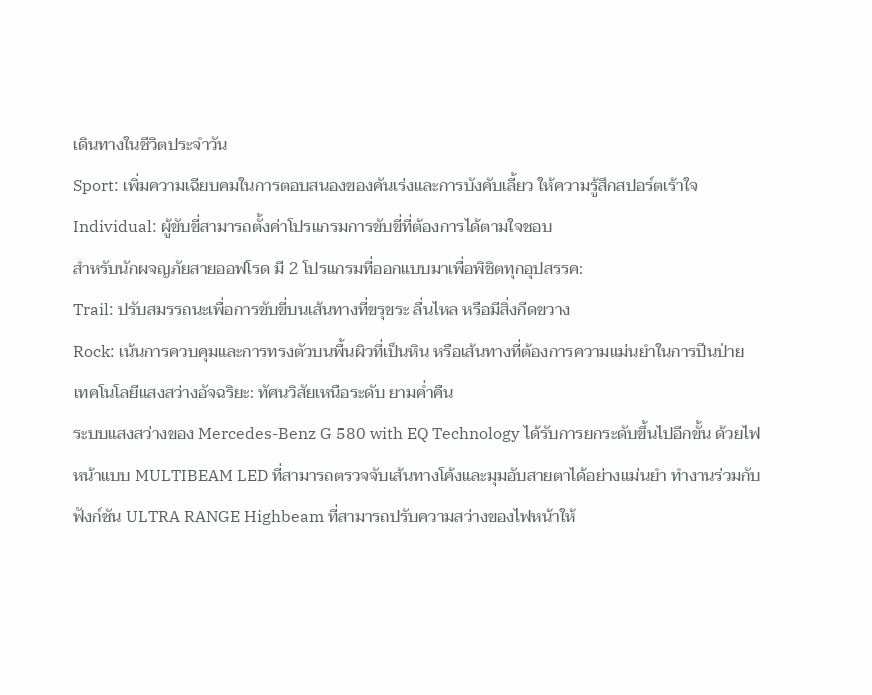เดินทางในชีวิตประจำวัน
Sport: เพิ่มความเฉียบคมในการตอบสนองของคันเร่งและการบังคับเลี้ยว ให้ความรู้สึกสปอร์ตเร้าใจ
Individual: ผู้ขับขี่สามารถตั้งค่าโปรแกรมการขับขี่ที่ต้องการได้ตามใจชอบ
สำหรับนักผจญภัยสายออฟโรด มี 2 โปรแกรมที่ออกแบบมาเพื่อพิชิตทุกอุปสรรค:
Trail: ปรับสมรรถนะเพื่อการขับขี่บนเส้นทางที่ขรุขระ ลื่นไหล หรือมีสิ่งกีดขวาง
Rock: เน้นการควบคุมและการทรงตัวบนพื้นผิวที่เป็นหิน หรือเส้นทางที่ต้องการความแม่นยำในการปีนป่าย
เทคโนโลยีแสงสว่างอัจฉริยะ: ทัศนวิสัยเหนือระดับ ยามค่ำคืน
ระบบแสงสว่างของ Mercedes-Benz G 580 with EQ Technology ได้รับการยกระดับขึ้นไปอีกขั้น ด้วยไฟหน้าแบบ MULTIBEAM LED ที่สามารถตรวจจับเส้นทางโค้งและมุมอับสายตาได้อย่างแม่นยำ ทำงานร่วมกับฟังก์ชัน ULTRA RANGE Highbeam ที่สามารถปรับความสว่างของไฟหน้าให้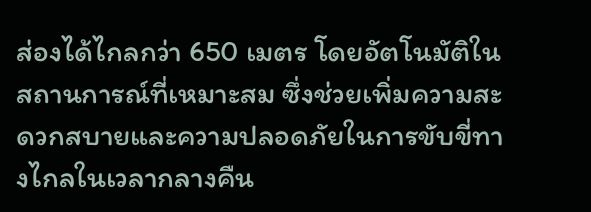ส่องได้ไกลกว่า 650 เมตร โดยอัตโนมัติในสถานการณ์ที่เหมาะสม ซึ่งช่วยเพิ่มความสะดวกสบายและความปลอดภัยในการขับขี่ทางไกลในเวลากลางคืน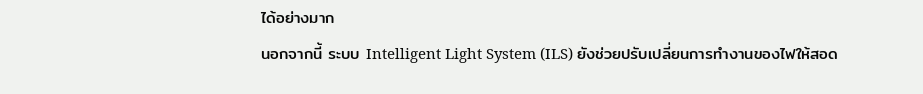ได้อย่างมาก
นอกจากนี้ ระบบ Intelligent Light System (ILS) ยังช่วยปรับเปลี่ยนการทำงานของไฟให้สอด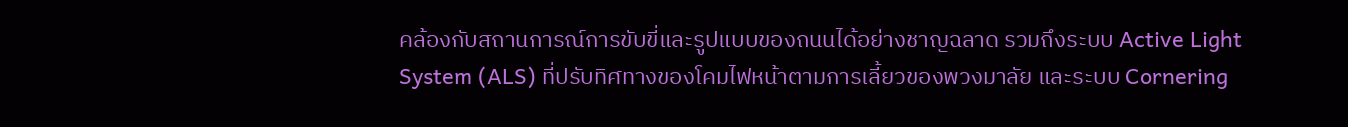คล้องกับสถานการณ์การขับขี่และรูปแบบของถนนได้อย่างชาญฉลาด รวมถึงระบบ Active Light System (ALS) ที่ปรับทิศทางของโคมไฟหน้าตามการเลี้ยวของพวงมาลัย และระบบ Cornering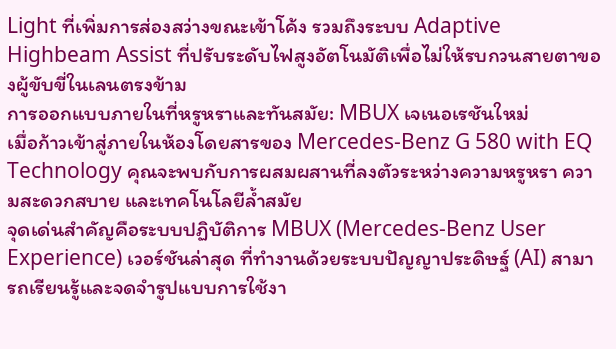Light ที่เพิ่มการส่องสว่างขณะเข้าโค้ง รวมถึงระบบ Adaptive Highbeam Assist ที่ปรับระดับไฟสูงอัตโนมัติเพื่อไม่ให้รบกวนสายตาของผู้ขับขี่ในเลนตรงข้าม
การออกแบบภายในที่หรูหราและทันสมัย: MBUX เจเนอเรชันใหม่
เมื่อก้าวเข้าสู่ภายในห้องโดยสารของ Mercedes-Benz G 580 with EQ Technology คุณจะพบกับการผสมผสานที่ลงตัวระหว่างความหรูหรา ความสะดวกสบาย และเทคโนโลยีล้ำสมัย
จุดเด่นสำคัญคือระบบปฏิบัติการ MBUX (Mercedes-Benz User Experience) เวอร์ชันล่าสุด ที่ทำงานด้วยระบบปัญญาประดิษฐ์ (AI) สามารถเรียนรู้และจดจำรูปแบบการใช้งา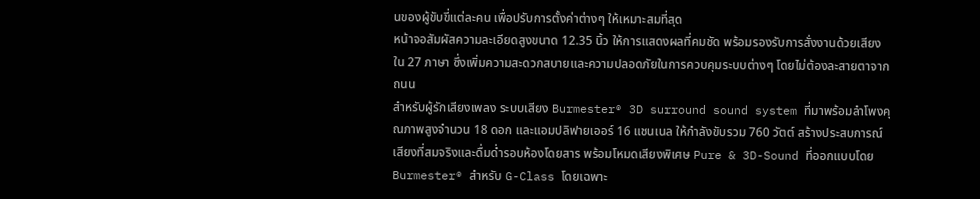นของผู้ขับขี่แต่ละคน เพื่อปรับการตั้งค่าต่างๆ ให้เหมาะสมที่สุด
หน้าจอสัมผัสความละเอียดสูงขนาด 12.35 นิ้ว ให้การแสดงผลที่คมชัด พร้อมรองรับการสั่งงานด้วยเสียงใน 27 ภาษา ซึ่งเพิ่มความสะดวกสบายและความปลอดภัยในการควบคุมระบบต่างๆ โดยไม่ต้องละสายตาจากถนน
สำหรับผู้รักเสียงเพลง ระบบเสียง Burmester® 3D surround sound system ที่มาพร้อมลำโพงคุณภาพสูงจำนวน 18 ดอก และแอมปลิฟายเออร์ 16 แชนเนล ให้กำลังขับรวม 760 วัตต์ สร้างประสบการณ์เสียงที่สมจริงและดื่มด่ำรอบห้องโดยสาร พร้อมโหมดเสียงพิเศษ Pure & 3D-Sound ที่ออกแบบโดย Burmester® สำหรับ G-Class โดยเฉพาะ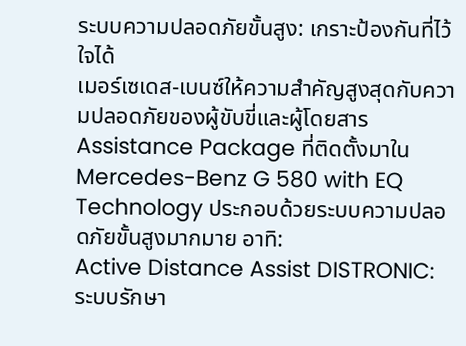ระบบความปลอดภัยขั้นสูง: เกราะป้องกันที่ไว้ใจได้
เมอร์เซเดส-เบนซ์ให้ความสำคัญสูงสุดกับความปลอดภัยของผู้ขับขี่และผู้โดยสาร Assistance Package ที่ติดตั้งมาใน Mercedes-Benz G 580 with EQ Technology ประกอบด้วยระบบความปลอดภัยขั้นสูงมากมาย อาทิ:
Active Distance Assist DISTRONIC: ระบบรักษา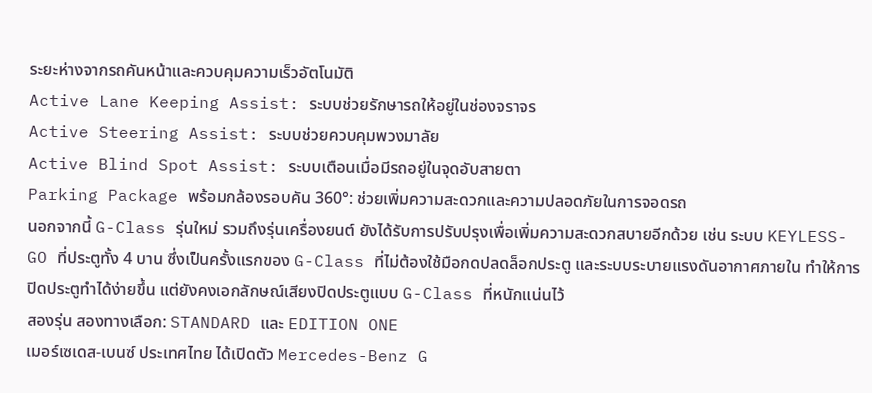ระยะห่างจากรถคันหน้าและควบคุมความเร็วอัตโนมัติ
Active Lane Keeping Assist: ระบบช่วยรักษารถให้อยู่ในช่องจราจร
Active Steering Assist: ระบบช่วยควบคุมพวงมาลัย
Active Blind Spot Assist: ระบบเตือนเมื่อมีรถอยู่ในจุดอับสายตา
Parking Package พร้อมกล้องรอบคัน 360°: ช่วยเพิ่มความสะดวกและความปลอดภัยในการจอดรถ
นอกจากนี้ G-Class รุ่นใหม่ รวมถึงรุ่นเครื่องยนต์ ยังได้รับการปรับปรุงเพื่อเพิ่มความสะดวกสบายอีกด้วย เช่น ระบบ KEYLESS-GO ที่ประตูทั้ง 4 บาน ซึ่งเป็นครั้งแรกของ G-Class ที่ไม่ต้องใช้มือกดปลดล็อกประตู และระบบระบายแรงดันอากาศภายใน ทำให้การปิดประตูทำได้ง่ายขึ้น แต่ยังคงเอกลักษณ์เสียงปิดประตูแบบ G-Class ที่หนักแน่นไว้
สองรุ่น สองทางเลือก: STANDARD และ EDITION ONE
เมอร์เซเดส-เบนซ์ ประเทศไทย ได้เปิดตัว Mercedes-Benz G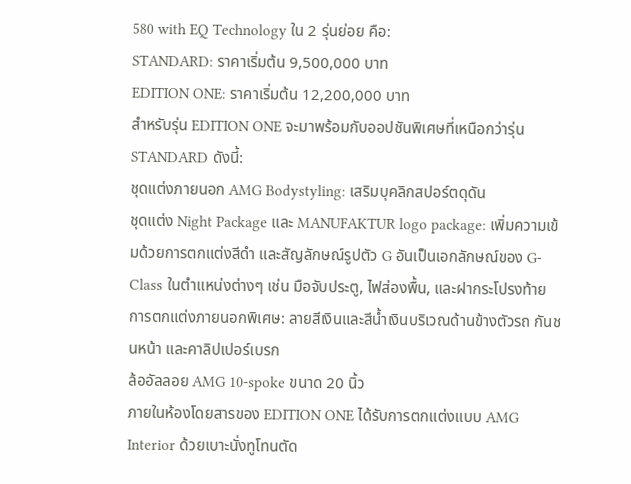580 with EQ Technology ใน 2 รุ่นย่อย คือ:
STANDARD: ราคาเริ่มต้น 9,500,000 บาท
EDITION ONE: ราคาเริ่มต้น 12,200,000 บาท
สำหรับรุ่น EDITION ONE จะมาพร้อมกับออปชันพิเศษที่เหนือกว่ารุ่น STANDARD ดังนี้:
ชุดแต่งภายนอก AMG Bodystyling: เสริมบุคลิกสปอร์ตดุดัน
ชุดแต่ง Night Package และ MANUFAKTUR logo package: เพิ่มความเข้มด้วยการตกแต่งสีดำ และสัญลักษณ์รูปตัว G อันเป็นเอกลักษณ์ของ G-Class ในตำแหน่งต่างๆ เช่น มือจับประตู, ไฟส่องพื้น, และฝากระโปรงท้าย
การตกแต่งภายนอกพิเศษ: ลายสีเงินและสีน้ำเงินบริเวณด้านข้างตัวรถ กันชนหน้า และคาลิปเปอร์เบรก
ล้ออัลลอย AMG 10-spoke ขนาด 20 นิ้ว
ภายในห้องโดยสารของ EDITION ONE ได้รับการตกแต่งแบบ AMG Interior ด้วยเบาะนั่งทูโทนตัด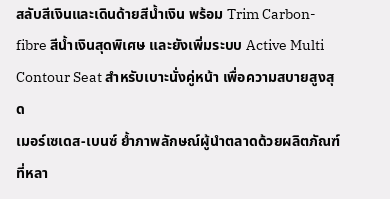สลับสีเงินและเดินด้ายสีน้ำเงิน พร้อม Trim Carbon-fibre สีน้ำเงินสุดพิเศษ และยังเพิ่มระบบ Active Multi Contour Seat สำหรับเบาะนั่งคู่หน้า เพื่อความสบายสูงสุด
เมอร์เซเดส-เบนซ์ ย้ำภาพลักษณ์ผู้นำตลาดด้วยผลิตภัณฑ์ที่หลา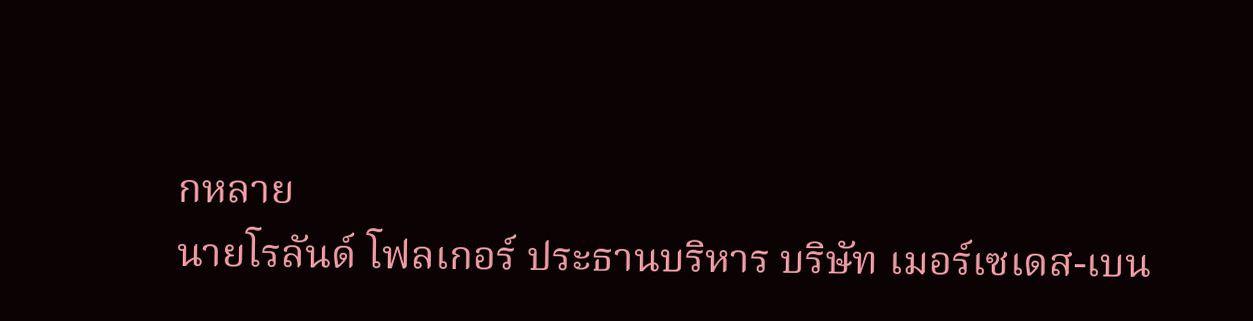กหลาย
นายโรลันด์ โฟลเกอร์ ประธานบริหาร บริษัท เมอร์เซเดส-เบน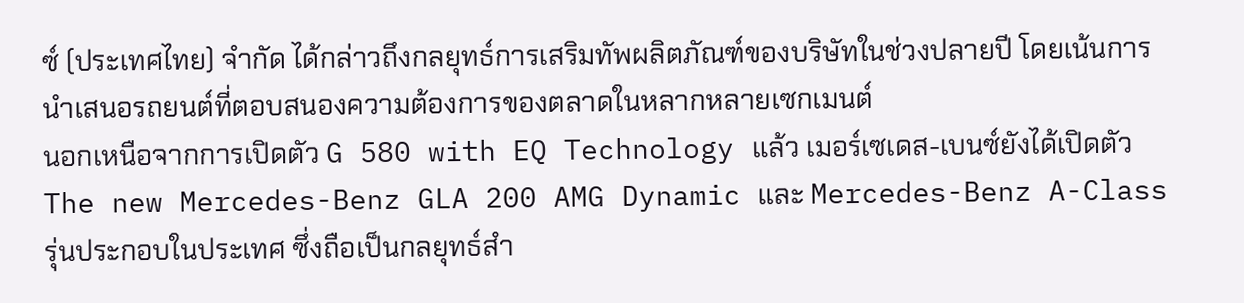ซ์ (ประเทศไทย) จำกัด ได้กล่าวถึงกลยุทธ์การเสริมทัพผลิตภัณฑ์ของบริษัทในช่วงปลายปี โดยเน้นการนำเสนอรถยนต์ที่ตอบสนองความต้องการของตลาดในหลากหลายเซกเมนต์
นอกเหนือจากการเปิดตัว G 580 with EQ Technology แล้ว เมอร์เซเดส-เบนซ์ยังได้เปิดตัว The new Mercedes-Benz GLA 200 AMG Dynamic และ Mercedes-Benz A-Class รุ่นประกอบในประเทศ ซึ่งถือเป็นกลยุทธ์สำ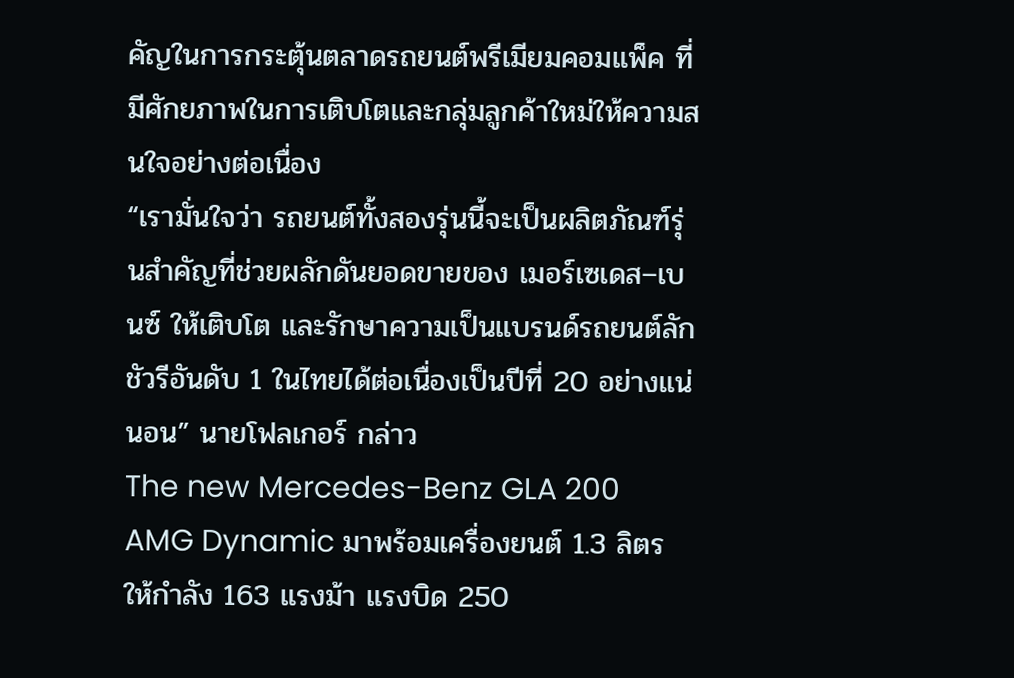คัญในการกระตุ้นตลาดรถยนต์พรีเมียมคอมแพ็ค ที่มีศักยภาพในการเติบโตและกลุ่มลูกค้าใหม่ให้ความสนใจอย่างต่อเนื่อง
“เรามั่นใจว่า รถยนต์ทั้งสองรุ่นนี้จะเป็นผลิตภัณฑ์รุ่นสำคัญที่ช่วยผลักดันยอดขายของ เมอร์เซเดส–เบนซ์ ให้เติบโต และรักษาความเป็นแบรนด์รถยนต์ลักชัวรีอันดับ 1 ในไทยได้ต่อเนื่องเป็นปีที่ 20 อย่างแน่นอน” นายโฟลเกอร์ กล่าว
The new Mercedes-Benz GLA 200 AMG Dynamic มาพร้อมเครื่องยนต์ 1.3 ลิตร ให้กำลัง 163 แรงม้า แรงบิด 250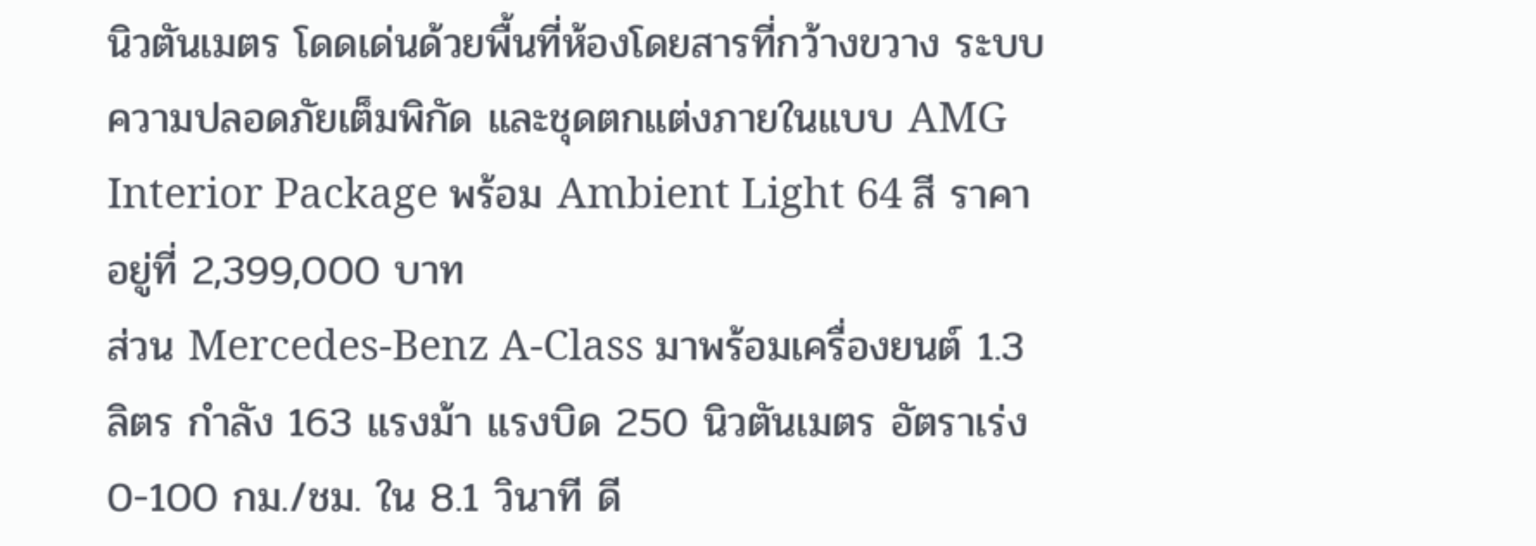นิวตันเมตร โดดเด่นด้วยพื้นที่ห้องโดยสารที่กว้างขวาง ระบบความปลอดภัยเต็มพิกัด และชุดตกแต่งภายในแบบ AMG Interior Package พร้อม Ambient Light 64 สี ราคาอยู่ที่ 2,399,000 บาท
ส่วน Mercedes-Benz A-Class มาพร้อมเครื่องยนต์ 1.3 ลิตร กำลัง 163 แรงม้า แรงบิด 250 นิวตันเมตร อัตราเร่ง 0-100 กม./ชม. ใน 8.1 วินาที ดี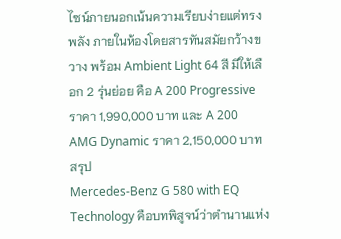ไซน์ภายนอกเน้นความเรียบง่ายแต่ทรงพลัง ภายในห้องโดยสารทันสมัยกว้างขวาง พร้อม Ambient Light 64 สี มีให้เลือก 2 รุ่นย่อย คือ A 200 Progressive ราคา 1,990,000 บาท และ A 200 AMG Dynamic ราคา 2,150,000 บาท
สรุป
Mercedes-Benz G 580 with EQ Technology คือบทพิสูจน์ว่าตำนานแห่ง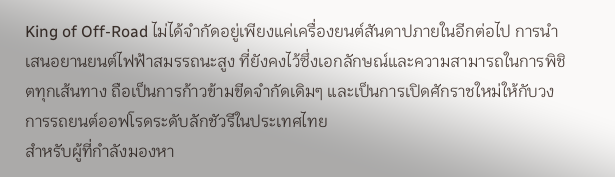King of Off-Road ไม่ได้จำกัดอยู่เพียงแค่เครื่องยนต์สันดาปภายในอีกต่อไป การนำเสนอยานยนต์ไฟฟ้าสมรรถนะสูง ที่ยังคงไว้ซึ่งเอกลักษณ์และความสามารถในการพิชิตทุกเส้นทาง ถือเป็นการก้าวข้ามขีดจำกัดเดิมๆ และเป็นการเปิดศักราชใหม่ให้กับวงการรถยนต์ออฟโรดระดับลักชัวรีในประเทศไทย
สำหรับผู้ที่กำลังมองหา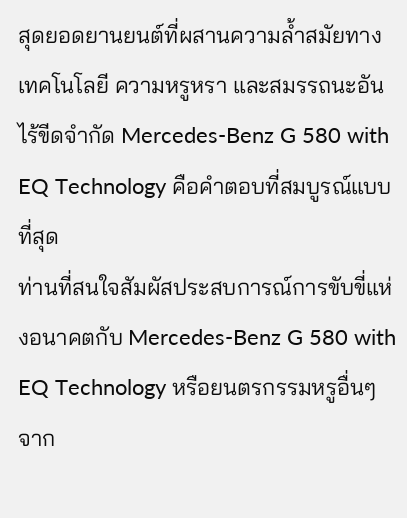สุดยอดยานยนต์ที่ผสานความล้ำสมัยทางเทคโนโลยี ความหรูหรา และสมรรถนะอันไร้ขีดจำกัด Mercedes-Benz G 580 with EQ Technology คือคำตอบที่สมบูรณ์แบบที่สุด
ท่านที่สนใจสัมผัสประสบการณ์การขับขี่แห่งอนาคตกับ Mercedes-Benz G 580 with EQ Technology หรือยนตรกรรมหรูอื่นๆ จาก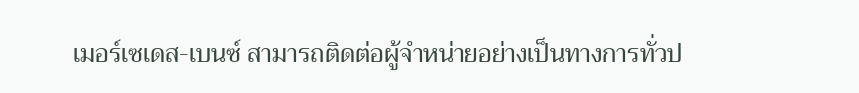เมอร์เซเดส-เบนซ์ สามารถติดต่อผู้จำหน่ายอย่างเป็นทางการทั่วป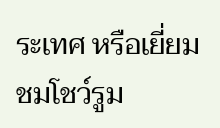ระเทศ หรือเยี่ยมชมโชว์รูม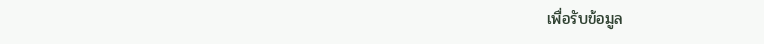เพื่อรับข้อมูล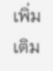เพิ่มเติม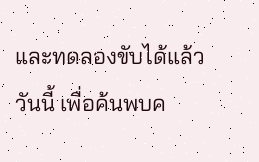และทดลองขับได้แล้ววันนี้ เพื่อค้นพบค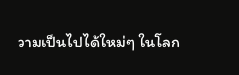วามเป็นไปได้ใหม่ๆ ในโลก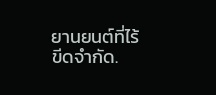ยานยนต์ที่ไร้ขีดจำกัด.